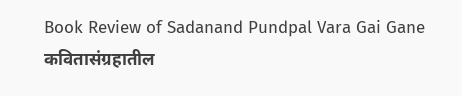Book Review of Sadanand Pundpal Vara Gai Gane
कवितासंग्रहातील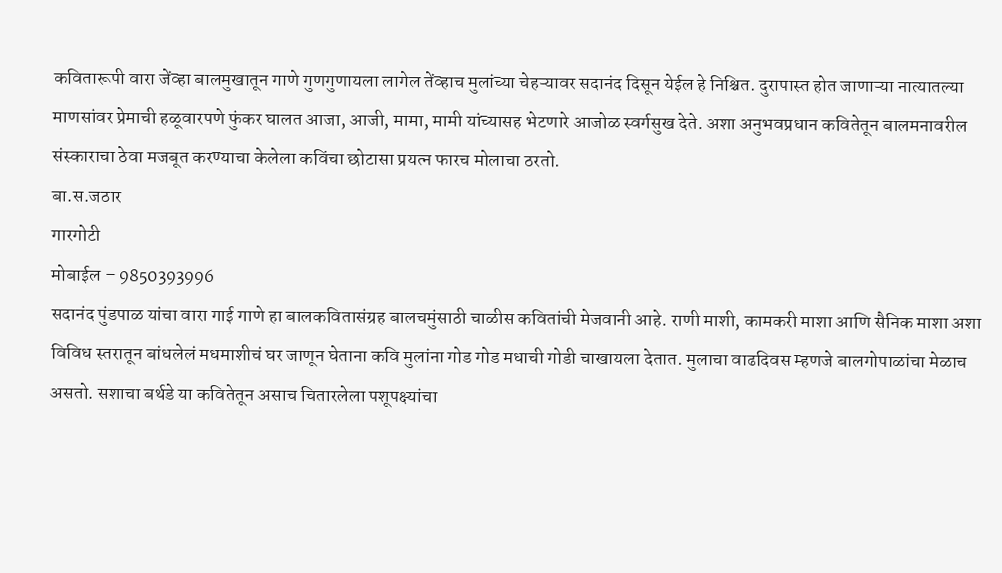कवितारूपी वारा जेंव्हा बालमुखातून गाणे गुणगुणायला लागेल तेंव्हाच मुलांच्या चेहऱ्यावर सदानंद दिसून येईल हे निश्चित. दुरापास्त होत जाणाऱ्या नात्यातल्या माणसांवर प्रेमाची हळूवारपणे फुंकर घालत आजा, आजी, मामा, मामी यांच्यासह भेटणारे आजोळ स्वर्गसुख देते. अशा अनुभवप्रधान कवितेतून बालमनावरील संस्काराचा ठेवा मजबूत करण्याचा केलेला कविंचा छोटासा प्रयत्न फारच मोलाचा ठरतो.
बा.स.जठार
गारगोटी
मोबाईल – 9850393996
सदानंद पुंडपाळ यांचा वारा गाई गाणे हा बालकवितासंग्रह बालचमुंसाठी चाळीस कवितांची मेजवानी आहे. राणी माशी, कामकरी माशा आणि सैनिक माशा अशा विविध स्तरातून बांधलेलं मधमाशीचं घर जाणून घेताना कवि मुलांना गोड गोड मधाची गोडी चाखायला देतात. मुलाचा वाढदिवस म्हणजे बालगोपाळांचा मेळाच असतो. सशाचा बर्थडे या कवितेतून असाच चितारलेला पशूपक्ष्यांचा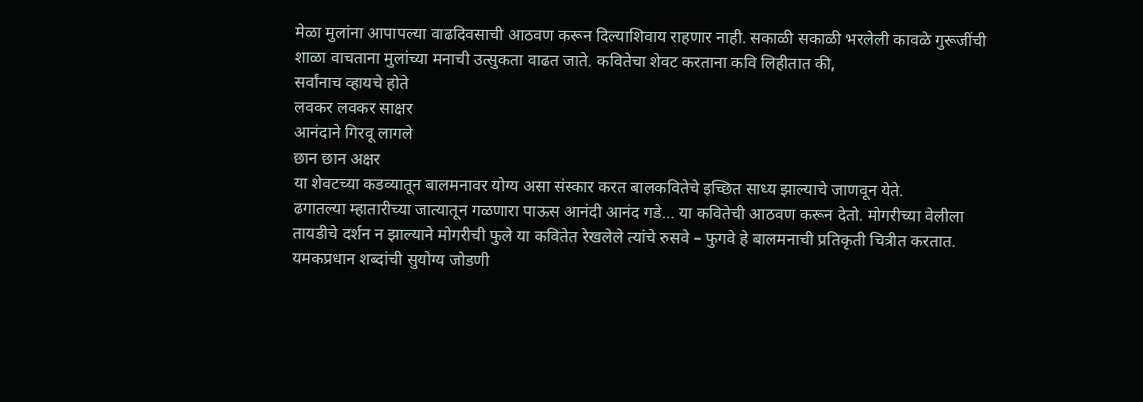मेळा मुलांना आपापल्या वाढदिवसाची आठवण करून दिल्याशिवाय राहणार नाही. सकाळी सकाळी भरलेली कावळे गुरूजींची शाळा वाचताना मुलांच्या मनाची उत्सुकता वाढत जाते. कवितेचा शेवट करताना कवि लिहीतात की,
सर्वांनाच व्हायचे होते
लवकर लवकर साक्षर
आनंदाने गिरवू लागले
छान छान अक्षर
या शेवटच्या कडव्यातून बालमनावर योग्य असा संस्कार करत बालकवितेचे इच्छित साध्य झाल्याचे जाणवून येते.
ढगातल्या म्हातारीच्या जात्यातून गळणारा पाऊस आनंदी आनंद गडे… या कवितेची आठवण करून देतो. मोगरीच्या वेलीला तायडीचे दर्शन न झाल्याने मोगरीची फुले या कवितेत रेखलेले त्यांचे रुसवे – फुगवे हे बालमनाची प्रतिकृती चित्रीत करतात. यमकप्रधान शब्दांची सुयोग्य जोडणी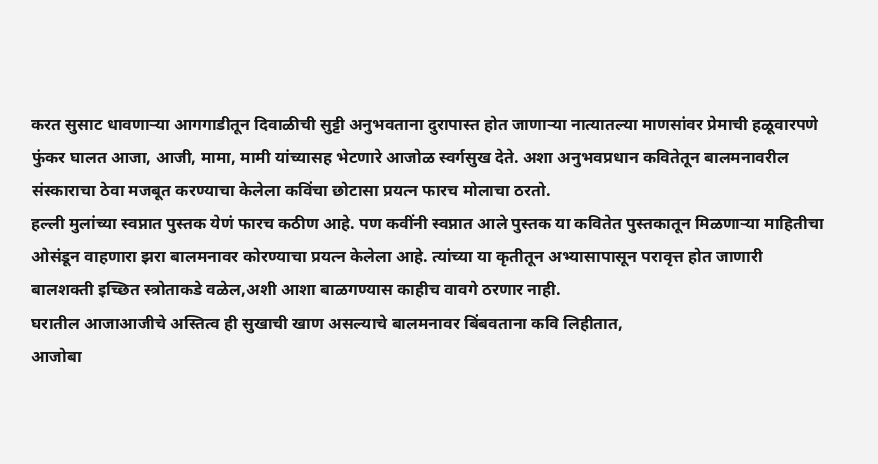करत सुसाट धावणाऱ्या आगगाडीतून दिवाळीची सुट्टी अनुभवताना दुरापास्त होत जाणाऱ्या नात्यातल्या माणसांवर प्रेमाची हळूवारपणे फुंकर घालत आजा, आजी, मामा, मामी यांच्यासह भेटणारे आजोळ स्वर्गसुख देते. अशा अनुभवप्रधान कवितेतून बालमनावरील संस्काराचा ठेवा मजबूत करण्याचा केलेला कविंचा छोटासा प्रयत्न फारच मोलाचा ठरतो.
हल्ली मुलांच्या स्वप्नात पुस्तक येणं फारच कठीण आहे. पण कवींनी स्वप्नात आले पुस्तक या कवितेत पुस्तकातून मिळणाऱ्या माहितीचा ओसंडून वाहणारा झरा बालमनावर कोरण्याचा प्रयत्न केलेला आहे. त्यांच्या या कृतीतून अभ्यासापासून परावृत्त होत जाणारी बालशक्ती इच्छित स्त्रोताकडे वळेल,अशी आशा बाळगण्यास काहीच वावगे ठरणार नाही.
घरातील आजाआजीचे अस्तित्व ही सुखाची खाण असल्याचे बालमनावर बिंबवताना कवि लिहीतात,
आजोबा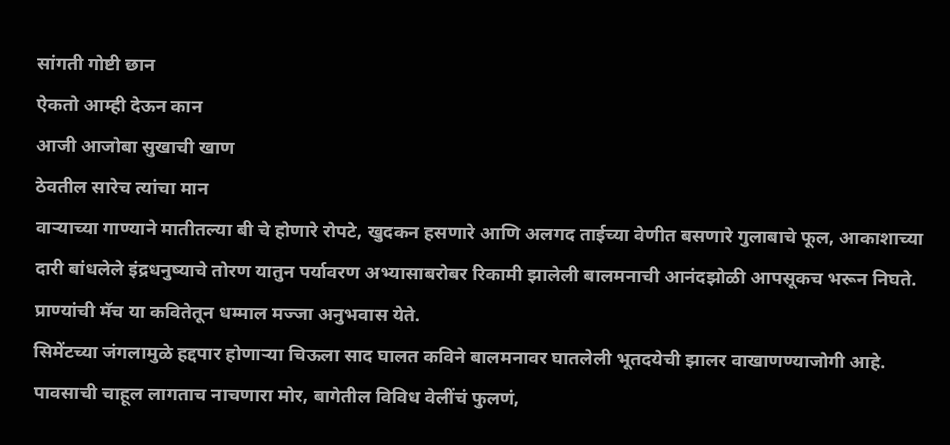सांगती गोष्टी छान
ऐकतो आम्ही देऊन कान
आजी आजोबा सुखाची खाण
ठेवतील सारेच त्यांचा मान
वाऱ्याच्या गाण्याने मातीतल्या बी चे होणारे रोपटे, खुदकन हसणारे आणि अलगद ताईच्या वेणीत बसणारे गुलाबाचे फूल, आकाशाच्या दारी बांधलेले इंद्रधनुष्याचे तोरण यातुन पर्यावरण अभ्यासाबरोबर रिकामी झालेली बालमनाची आनंदझोळी आपसूकच भरून निघते. प्राण्यांची मॅच या कवितेतून धम्माल मज्जा अनुभवास येते.
सिमेंटच्या जंगलामुळे हद्दपार होणाऱ्या चिऊला साद घालत कविने बालमनावर घातलेली भूतदयेची झालर वाखाणण्याजोगी आहे. पावसाची चाहूल लागताच नाचणारा मोर, बागेतील विविध वेलींचं फुलणं,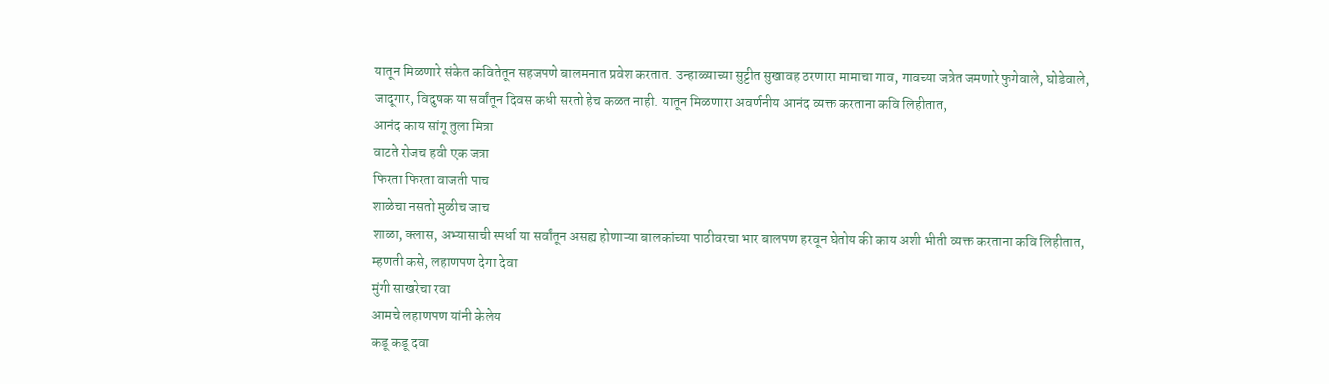यातून मिळणारे संकेत कवितेतून सहजपणे बालमनात प्रवेश करतात. उन्हाळ्याच्या सुट्टीत सुखावह ठरणारा मामाचा गाव, गावच्या जत्रेत जमणारे फुगेवाले, घोडेवाले, जादूगार, विदुषक या सर्वांतून दिवस कधी सरतो हेच कळत नाही. यातून मिळणारा अवर्णनीय आनंद व्यक्त करताना कवि लिहीतात,
आनंद काय सांगू तुला मित्रा
वाटते रोजच हवी एक जत्रा
फिरता फिरता वाजती पाच
शाळेचा नसतो मुळीच जाच
शाळा, क्लास, अभ्यासाची स्पर्धा या सर्वांतून असह्य होणाऱ्या बालकांच्या पाठीवरचा भार बालपण हरवून घेतोय की काय अशी भीती व्यक्त करताना कवि लिहीतात,
म्हणती कसे, लहाणपण देगा देवा
मुंगी साखरेचा रवा
आमचे लहाणपण यांनी केलेय
कडू कडू दवा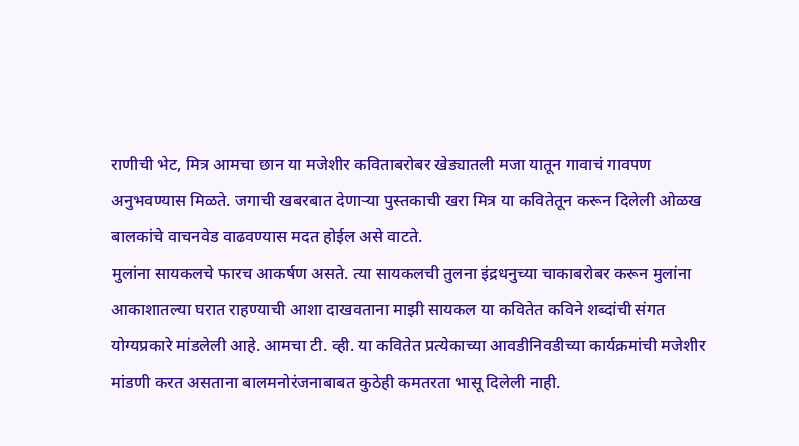राणीची भेट, मित्र आमचा छान या मजेशीर कविताबरोबर खेड्यातली मजा यातून गावाचं गावपण अनुभवण्यास मिळते. जगाची खबरबात देणाऱ्या पुस्तकाची खरा मित्र या कवितेतून करून दिलेली ओळख बालकांचे वाचनवेड वाढवण्यास मदत होईल असे वाटते.
मुलांना सायकलचे फारच आकर्षण असते. त्या सायकलची तुलना इंद्रधनुच्या चाकाबरोबर करून मुलांना आकाशातल्या घरात राहण्याची आशा दाखवताना माझी सायकल या कवितेत कविने शब्दांची संगत योग्यप्रकारे मांडलेली आहे. आमचा टी. व्ही. या कवितेत प्रत्येकाच्या आवडीनिवडीच्या कार्यक्रमांची मजेशीर मांडणी करत असताना बालमनोरंजनाबाबत कुठेही कमतरता भासू दिलेली नाही.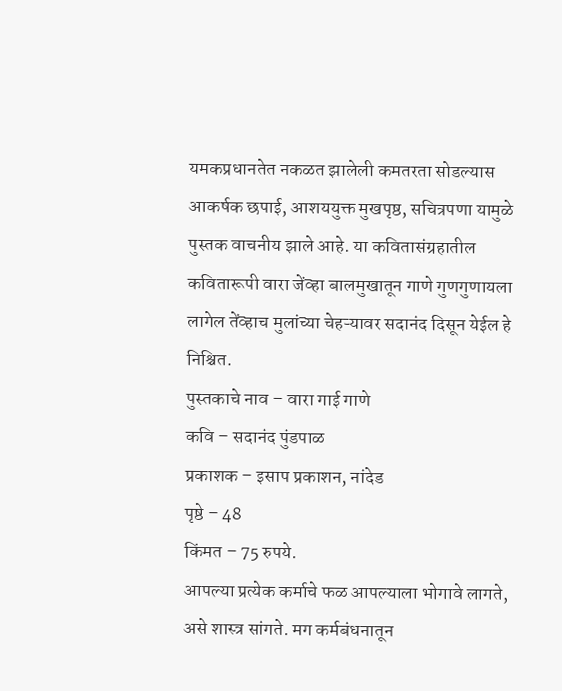यमकप्रधानतेत नकळत झालेली कमतरता सोडल्यास आकर्षक छपाई, आशययुक्त मुखपृष्ठ, सचित्रपणा यामुळे पुस्तक वाचनीय झाले आहे. या कवितासंग्रहातील कवितारूपी वारा जेंव्हा बालमुखातून गाणे गुणगुणायला लागेल तेंव्हाच मुलांच्या चेहऱ्यावर सदानंद दिसून येईल हे निश्चित.
पुस्तकाचे नाव – वारा गाई गाणे
कवि – सदानंद पुंडपाळ
प्रकाशक – इसाप प्रकाशन, नांदेड
पृष्ठे – 48
किंमत – 75 रुपये.
आपल्या प्रत्येक कर्माचे फळ आपल्याला भोगावे लागते, असे शास्त्र सांगते. मग कर्मबंधनातून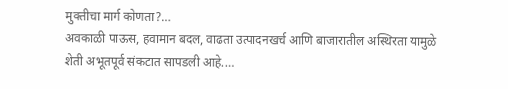मुक्तीचा मार्ग कोणता?…
अवकाळी पाऊस, हवामान बदल, वाढता उत्पादनखर्च आणि बाजारातील अस्थिरता यामुळे शेती अभूतपूर्व संकटात सापडली आहे.…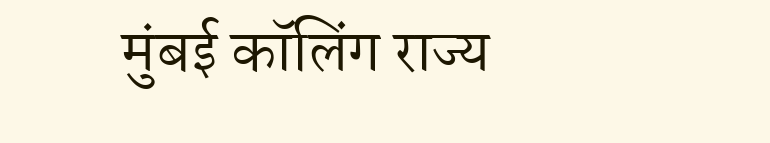मुंबई कॉलिंग राज्य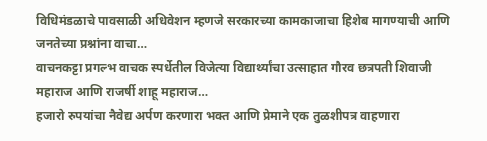विधिमंडळाचे पावसाळी अधिवेशन म्हणजे सरकारच्या कामकाजाचा हिशेब मागण्याची आणि जनतेच्या प्रश्नांना वाचा…
वाचनकट्टा प्रगल्भ वाचक स्पर्धेतील विजेत्या विद्यार्थ्यांचा उत्साहात गौरव छत्रपती शिवाजी महाराज आणि राजर्षी शाहू महाराज…
हजारो रुपयांचा नैवेद्य अर्पण करणारा भक्त आणि प्रेमाने एक तुळशीपत्र वाहणारा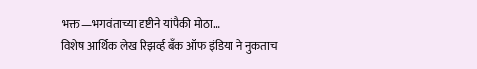भक्त—भगवंताच्या दृष्टीने यांपैकी मोठा…
विशेष आर्थिक लेख रिझर्व्ह बँक ऑफ इंडिया ने नुकताच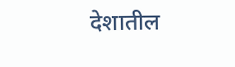देशातील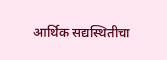आर्थिक सद्यस्थितीचा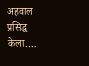अहवाल प्रसिद्ध केला.…